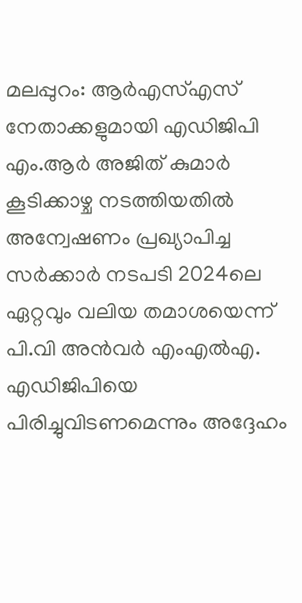മലപ്പുറം: ആര്‍എസ്എസ് നേതാക്കളുമായി എഡിജിപി എം.ആര്‍ അജിത് കുമാര്‍ കൂടിക്കാഴ്ച നടത്തിയതില്‍ അന്വേഷണം പ്രഖ്യാപിച്ച സര്‍ക്കാര്‍ നടപടി 2024ലെ ഏറ്റവും വലിയ തമാശയെന്ന് പി.വി അന്‍വര്‍ എംഎല്‍എ. എഡിജിപിയെ പിരിച്ചുവിടണമെന്നും അദ്ദേഹം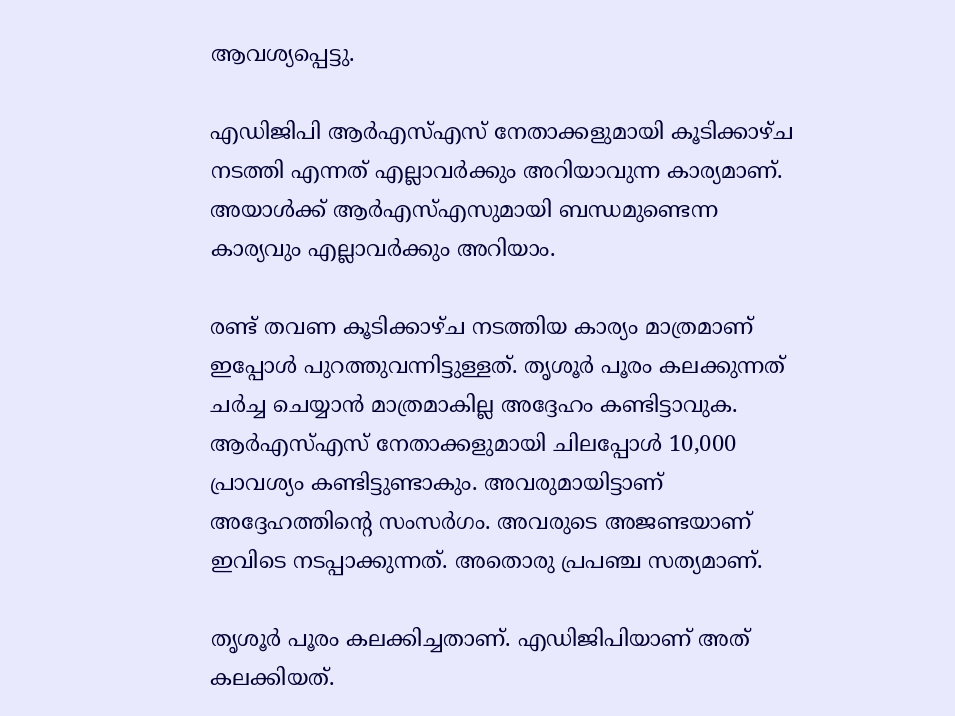ആവശ്യപ്പെട്ടു.

എഡിജിപി ആര്‍എസ്എസ് നേതാക്കളുമായി കൂടിക്കാഴ്ച നടത്തി എന്നത് എല്ലാവര്‍ക്കും അറിയാവുന്ന കാര്യമാണ്. അയാള്‍ക്ക് ആര്‍എസ്എസുമായി ബന്ധമുണ്ടെന്ന കാര്യവും എല്ലാവര്‍ക്കും അറിയാം.

രണ്ട് തവണ കൂടിക്കാഴ്ച നടത്തിയ കാര്യം മാത്രമാണ് ഇപ്പോള്‍ പുറത്തുവന്നിട്ടുള്ളത്. തൃശൂര്‍ പൂരം കലക്കുന്നത് ചര്‍ച്ച ചെയ്യാന്‍ മാത്രമാകില്ല അദ്ദേഹം കണ്ടിട്ടാവുക. ആര്‍എസ്എസ് നേതാക്കളുമായി ചിലപ്പോള്‍ 10,000 പ്രാവശ്യം കണ്ടിട്ടുണ്ടാകും. അവരുമായിട്ടാണ് അദ്ദേഹത്തിന്റെ സംസര്‍ഗം. അവരുടെ അജണ്ടയാണ് ഇവിടെ നടപ്പാക്കുന്നത്. അതൊരു പ്രപഞ്ച സത്യമാണ്.

തൃശൂര്‍ പൂരം കലക്കിച്ചതാണ്. എഡിജിപിയാണ് അത് കലക്കിയത്.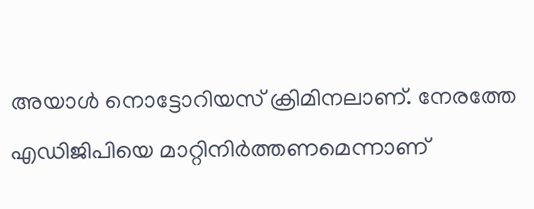അയാള്‍ നൊട്ടോറിയസ് ക്രിമിനലാണ്. നേരത്തേ എഡിജിപിയെ മാറ്റിനിര്‍ത്തണമെന്നാണ്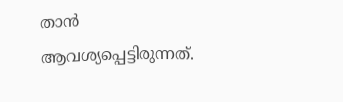താന്‍ ആവശ്യപ്പെട്ടിരുന്നത്.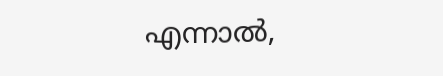എന്നാല്‍,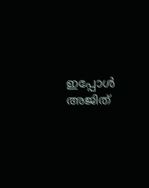ഇപ്പോള്‍ അജിത്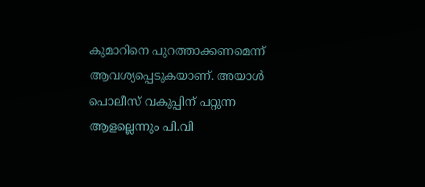കുമാറിനെ പുറത്താക്കണമെന്ന് ആവശ്യപ്പെടുകയാണ്. അയാള്‍ പൊലീസ് വകുപ്പിന് പറ്റുന്ന ആളല്ലെന്നും പി.വി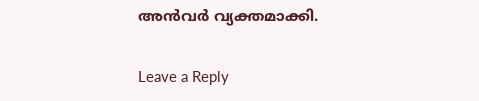അന്‍വര്‍ വ്യക്തമാക്കി.

Leave a Reply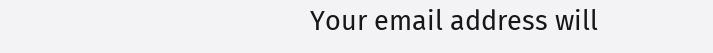Your email address will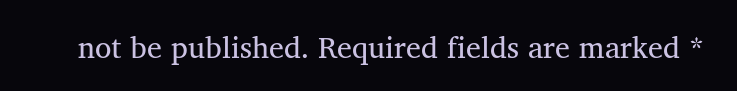not be published. Required fields are marked *